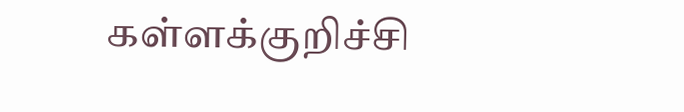கள்ளக்குறிச்சி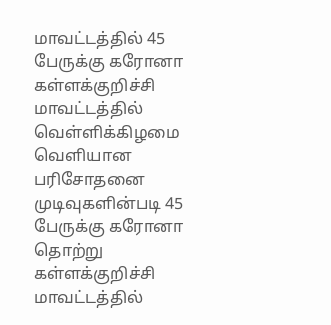மாவட்டத்தில் 45 பேருக்கு கரோனா
கள்ளக்குறிச்சி மாவட்டத்தில் வெள்ளிக்கிழமை வெளியான பரிசோதனை முடிவுகளின்படி 45 பேருக்கு கரோனா தொற்று
கள்ளக்குறிச்சி மாவட்டத்தில்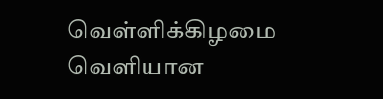வெள்ளிக்கிழமை வெளியான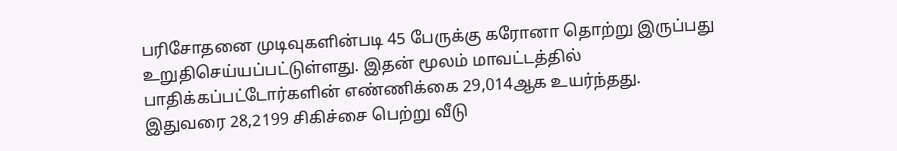பரிசோதனை முடிவுகளின்படி 45 பேருக்கு கரோனா தொற்று இருப்பது உறுதிசெய்யப்பட்டுள்ளது. இதன் மூலம் மாவட்டத்தில் பாதிக்கப்பட்டோர்களின் எண்ணிக்கை 29,014ஆக உயர்ந்தது.
இதுவரை 28,2199 சிகிச்சை பெற்று வீடு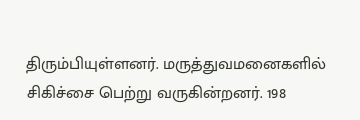திரும்பியுள்ளனர். மருத்துவமனைகளில் சிகிச்சை பெற்று வருகின்றனர். 198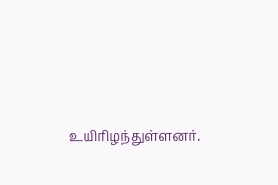உயிரிழந்துள்ளனர்.